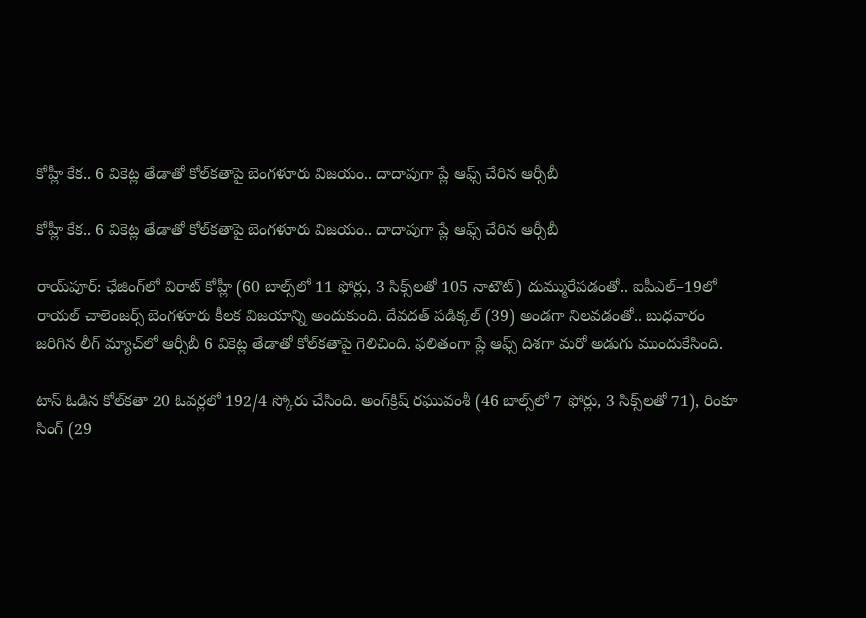కోహ్లీ కేక.. 6 వికెట్ల తేడాతో కోల్‌‌కతాపై బెంగళూరు విజయం.. దాదాపుగా ప్లే ఆఫ్స్ చేరిన ఆర్సీబీ

కోహ్లీ కేక.. 6 వికెట్ల తేడాతో కోల్‌‌కతాపై బెంగళూరు విజయం.. దాదాపుగా ప్లే ఆఫ్స్ చేరిన ఆర్సీబీ

రాయ్‌‌పూర్‌‌: ఛేజింగ్‌‌లో విరాట్‌‌ కోహ్లీ (60 బాల్స్‌‌లో 11 ఫోర్లు, 3 సిక్స్‌‌లతో 105 నాటౌట్‌‌) దుమ్మురేపడంతో.. ఐపీఎల్‌‌–19లో రాయల్‌‌ చాలెంజర్స్‌‌ బెంగళూరు కీలక విజయాన్ని అందుకుంది. దేవదత్‌‌ పడిక్కల్‌‌ (39) అండగా నిలవడంతో.. బుధవారం జరిగిన లీగ్‌‌ మ్యాచ్‌‌లో ఆర్సీబీ 6 వికెట్ల తేడాతో కోల్‌‌కతాపై గెలిచింది. ఫలితంగా ప్లే ఆఫ్స్‌‌ దిశగా మరో అడుగు ముందుకేసింది.

టాస్‌‌ ఓడిన కోల్‌‌కతా 20 ఓవర్లలో 192/4 స్కోరు చేసింది. అంగ్‌‌క్రిష్‌‌ రఘువంశీ (46 బాల్స్‌‌లో 7 ఫోర్లు, 3 సిక్స్‌‌లతో 71), రింకూ సింగ్‌‌ (29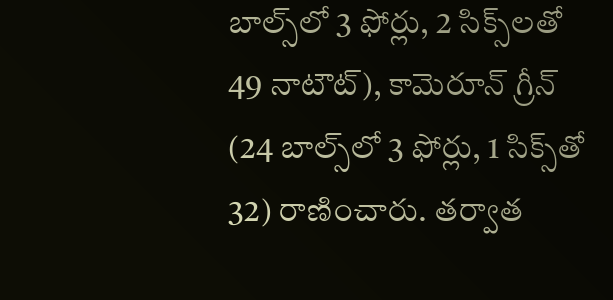బాల్స్‌‌లో 3 ఫోర్లు, 2 సిక్స్‌‌లతో 49 నాటౌట్‌‌), కామెరూన్‌‌ గ్రీన్‌‌ (24 బాల్స్‌‌లో 3 ఫోర్లు, 1 సిక్స్‌‌తో 32) రాణించారు. తర్వాత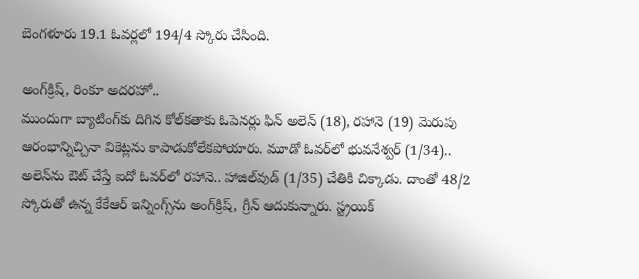బెంగళూరు 19.1 ఓవర్లలో 194/4 స్కోరు చేసింది.

అంగ్‌‌క్రిష్‌‌, రింకూ అదరహో..
ముందుగా బ్యాటింగ్‌‌కు దిగిన కోల్‌‌కతాకు ఓపెనర్లు ఫిన్‌‌ అలెన్‌‌ (18), రహానె (19) మెరుపు ఆరంభాన్నిచ్చినా వికెట్లను కాపాడుకోలేకపోయారు. మూడో ఓవర్‌‌లో భువనేశ్వర్‌‌ (1/34).. అలెన్‌‌ను ఔట్‌‌ చేస్తే ఐదో ఓవర్‌‌లో రహానె.. హాజిల్‌‌వుడ్‌‌ (1/35) చేతికి చిక్కాడు. దాంతో 48/2 స్కోరుతో ఉన్న కేకేఆర్‌‌ ఇన్నింగ్స్‌‌ను అంగ్‌‌క్రిష్‌‌, గ్రీన్‌‌ ఆదుకున్నారు. స్ట్రయిక్‌‌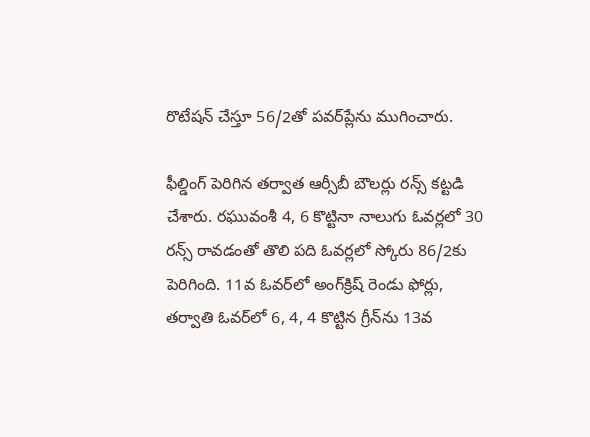రొటేషన్‌‌ చేస్తూ 56/2తో పవర్‌‌ప్లేను ముగించారు.

ఫీల్డింగ్‌‌ పెరిగిన తర్వాత ఆర్సీబీ బౌలర్లు రన్స్‌‌ కట్టడి చేశారు. రఘువంశీ 4, 6 కొట్టినా నాలుగు ఓవర్లలో 30 రన్స్‌‌ రావడంతో తొలి పది ఓవర్లలో స్కోరు 86/2కు పెరిగింది. 11వ ఓవర్‌‌లో అంగ్‌‌క్రిష్‌‌ రెండు ఫోర్లు, తర్వాతి ఓవర్‌‌లో 6, 4, 4 కొట్టిన గ్రీన్‌‌ను 13వ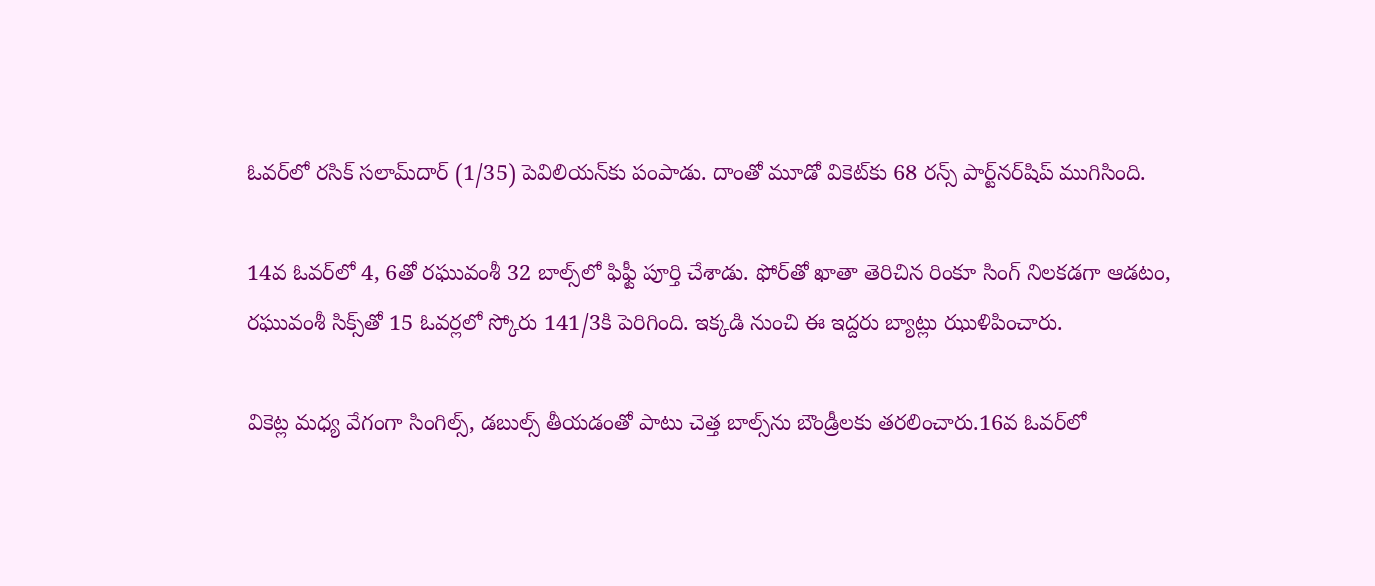ఓవర్‌‌లో రసిక్‌‌ సలామ్‌‌దార్‌‌ (1/35) పెవిలియన్‌‌కు పంపాడు. దాంతో మూడో వికెట్‌‌కు 68 రన్స్‌‌ పార్ట్‌‌నర్‌‌షిప్‌‌ ముగిసింది.

14వ ఓవర్‌‌లో 4, 6తో రఘువంశీ 32 బాల్స్‌‌లో ఫిఫ్టీ పూర్తి చేశాడు. ఫోర్‌‌తో ఖాతా తెరిచిన రింకూ సింగ్‌‌ నిలకడగా ఆడటం, రఘువంశీ సిక్స్‌‌తో 15 ఓవర్లలో స్కోరు 141/3కి పెరిగింది. ఇక్కడి నుంచి ఈ ఇద్దరు బ్యాట్లు ఝుళిపించారు.

వికెట్ల మధ్య వేగంగా సింగిల్స్‌‌, డబుల్స్‌‌ తీయడంతో పాటు చెత్త బాల్స్‌‌ను బౌండ్రీలకు తరలించారు.16వ ఓవర్‌‌లో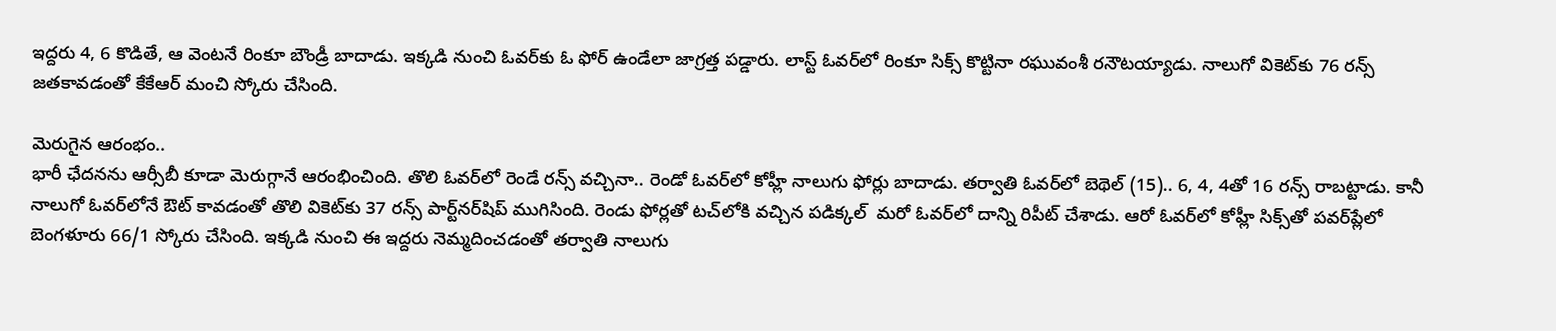ఇద్దరు 4, 6 కొడితే, ఆ వెంటనే రింకూ బౌండ్రీ బాదాడు. ఇక్కడి నుంచి ఓవర్‌‌కు ఓ ఫోర్‌‌ ఉండేలా జాగ్రత్త పడ్డారు. లాస్ట్‌‌ ఓవర్‌‌లో రింకూ సిక్స్‌‌ కొట్టినా రఘువంశీ రనౌటయ్యాడు. నాలుగో వికెట్‌‌కు 76 రన్స్‌‌ జతకావడంతో కేకేఆర్‌‌ మంచి స్కోరు చేసింది.

మెరుగైన ఆరంభం..
భారీ ఛేదనను ఆర్సీబీ కూడా మెరుగ్గానే ఆరంభించింది. తొలి ఓవర్‌‌లో రెండే రన్స్‌‌ వచ్చినా.. రెండో ఓవర్‌‌లో కోహ్లీ నాలుగు ఫోర్లు బాదాడు. తర్వాతి ఓవర్‌‌లో బెథెల్‌‌ (15).. 6, 4, 4తో 16 రన్స్‌‌ రాబట్టాడు. కానీ నాలుగో ఓవర్‌‌లోనే ఔట్‌‌ కావడంతో తొలి వికెట్‌‌కు 37 రన్స్‌‌ పార్ట్‌‌నర్‌‌షిప్‌‌ ముగిసింది. రెండు ఫోర్లతో టచ్‌‌లోకి వచ్చిన పడిక్కల్‌‌  మరో ఓవర్‌‌లో దాన్ని రిపీట్‌‌ చేశాడు. ఆరో ఓవర్‌‌లో కోహ్లీ సిక్స్‌‌తో పవర్‌‌ప్లేలో బెంగళూరు 66/1 స్కోరు చేసింది. ఇక్కడి నుంచి ఈ ఇద్దరు నెమ్మదించడంతో తర్వాతి నాలుగు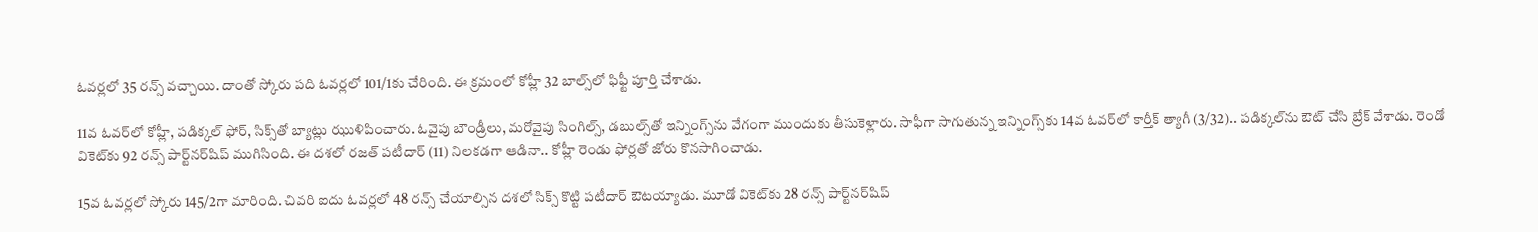ఓవర్లలో 35 రన్స్‌‌ వచ్చాయి. దాంతో స్కోరు పది ఓవర్లలో 101/1కు చేరింది. ఈ క్రమంలో కోహ్లీ 32 బాల్స్‌‌లో ఫిఫ్టీ పూర్తి చేశాడు.

11వ ఓవర్‌‌లో కోహ్లీ, పడిక్కల్‌‌ ఫోర్‌‌, సిక్స్‌‌తో బ్యాట్లు ఝుళిపించారు. ఓవైపు బౌండ్రీలు, మరోవైపు సింగిల్స్‌‌, డబుల్స్‌‌తో ఇన్నింగ్స్‌‌ను వేగంగా ముందుకు తీసుకెళ్లారు. సాఫీగా సాగుతున్న ఇన్నింగ్స్‌‌కు 14వ ఓవర్‌‌లో కార్తీక్‌‌ త్యాగీ (3/32).. పడిక్కల్‌‌ను ఔట్‌‌ చేసి బ్రేక్‌‌ వేశాడు. రెండో వికెట్‌‌కు 92 రన్స్‌‌ పార్ట్‌‌నర్‌‌షిప్‌‌ ముగిసింది. ఈ దశలో రజత్‌‌ పటీదార్‌‌ (11) నిలకడగా ఆడినా.. కోహ్లీ రెండు ఫోర్లతో జోరు కొనసాగించాడు.

15వ ఓవర్లలో స్కోరు 145/2గా మారింది. చివరి ఐదు ఓవర్లలో 48 రన్స్‌‌ చేయాల్సిన దశలో సిక్స్‌‌ కొట్టి పటీదార్‌‌ ఔటయ్యాడు. మూడో వికెట్‌‌కు 28 రన్స్‌‌ పార్ట్‌‌నర్‌‌షిప్‌‌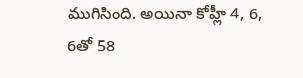ముగిసింది. అయినా కోహ్లీ 4, 6, 6తో 58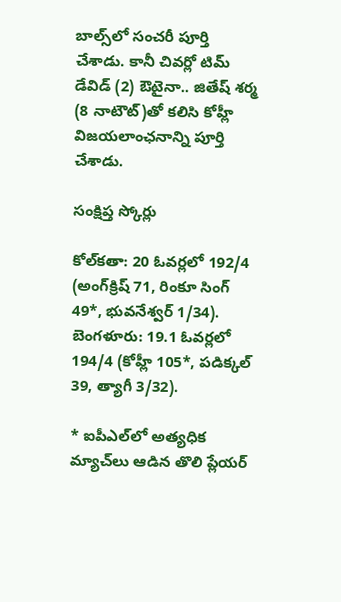బాల్స్‌‌లో సంచరీ పూర్తి చేశాడు. కానీ చివర్లో టిమ్‌‌ డేవిడ్‌‌ (2) ఔటైనా.. జితేష్‌‌ శర్మ (8 నాటౌట్‌‌)తో కలిసి కోహ్లీ విజయలాంఛనాన్ని పూర్తి చేశాడు.

సంక్షిప్త స్కోర్లు

కోల్‌‌కతా: 20 ఓవర్లలో 192/4 (అంగ్‌‌క్రిష్‌‌ 71, రింకూ సింగ్‌‌ 49*, భువనేశ్వర్‌‌ 1/34). బెంగళూరు: 19.1 ఓవర్లలో 194/4 (కోహ్లీ 105*, పడిక్కల్‌‌ 39, త్యాగీ 3/32).

* ఐపీఎల్‌‌లో అత్యధిక మ్యాచ్‌‌లు ఆడిన తొలి ప్లేయర్‌‌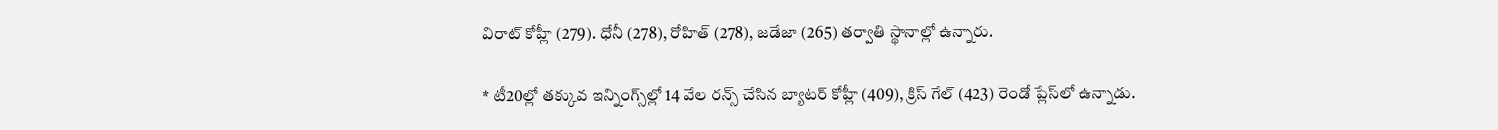విరాట్‌‌ కోహ్లీ (279). ధోనీ (278), రోహిత్‌‌ (278), జడేజా (265) తర్వాతి స్థానాల్లో ఉన్నారు.

* టీ20ల్లో తక్కువ ఇన్నింగ్స్‌‌ల్లో 14 వేల రన్స్‌‌ చేసిన బ్యాటర్‌‌ కోహ్లీ (409), క్రిస్‌‌ గేల్‌‌ (423) రెండో ప్లేస్‌‌లో ఉన్నాడు.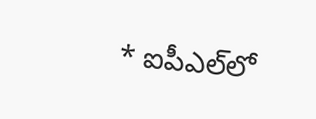* ఐపీఎల్‌‌లో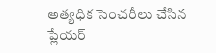అత్యధిక సెంచరీలు చేసిన ప్లేయర్‌‌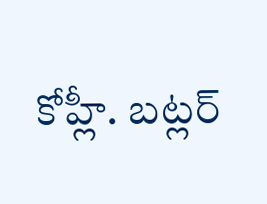కోహ్లీ. బట్లర్‌‌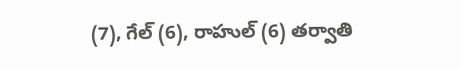(7), గేల్‌‌ (6), రాహుల్‌‌ (6) తర్వాతి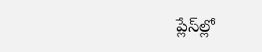ప్లేస్‌‌ల్లో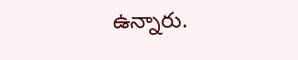ఉన్నారు.